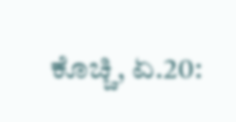ಕೊಚ್ಚಿ, ಏ.20: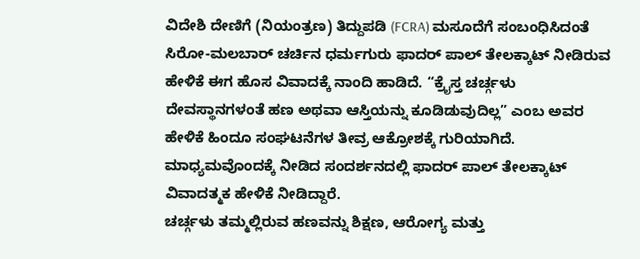ವಿದೇಶಿ ದೇಣಿಗೆ (ನಿಯಂತ್ರಣ) ತಿದ್ದುಪಡಿ (FCRA) ಮಸೂದೆಗೆ ಸಂಬಂಧಿಸಿದಂತೆ ಸಿರೋ-ಮಲಬಾರ್ ಚರ್ಚಿನ ಧರ್ಮಗುರು ಫಾದರ್ ಪಾಲ್ ತೇಲಕ್ಕಾಟ್ ನೀಡಿರುವ ಹೇಳಿಕೆ ಈಗ ಹೊಸ ವಿವಾದಕ್ಕೆ ನಾಂದಿ ಹಾಡಿದೆ. “ಕ್ರೈಸ್ತ ಚರ್ಚ್ಗಳು ದೇವಸ್ಥಾನಗಳಂತೆ ಹಣ ಅಥವಾ ಆಸ್ತಿಯನ್ನು ಕೂಡಿಡುವುದಿಲ್ಲ” ಎಂಬ ಅವರ ಹೇಳಿಕೆ ಹಿಂದೂ ಸಂಘಟನೆಗಳ ತೀವ್ರ ಆಕ್ರೋಶಕ್ಕೆ ಗುರಿಯಾಗಿದೆ. ಮಾಧ್ಯಮವೊಂದಕ್ಕೆ ನೀಡಿದ ಸಂದರ್ಶನದಲ್ಲಿ ಫಾದರ್ ಪಾಲ್ ತೇಲಕ್ಕಾಟ್ ವಿವಾದತ್ಮಕ ಹೇಳಿಕೆ ನೀಡಿದ್ದಾರೆ.
ಚರ್ಚ್ಗಳು ತಮ್ಮಲ್ಲಿರುವ ಹಣವನ್ನು ಶಿಕ್ಷಣ, ಆರೋಗ್ಯ ಮತ್ತು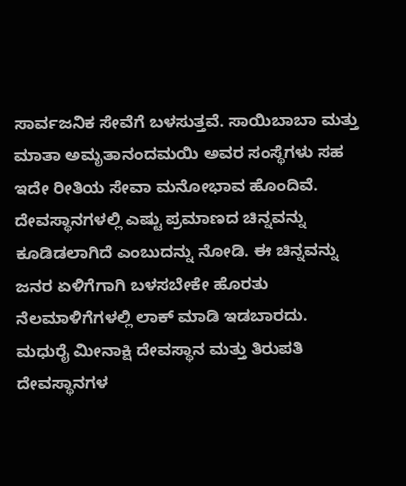ಸಾರ್ವಜನಿಕ ಸೇವೆಗೆ ಬಳಸುತ್ತವೆ. ಸಾಯಿಬಾಬಾ ಮತ್ತು ಮಾತಾ ಅಮೃತಾನಂದಮಯಿ ಅವರ ಸಂಸ್ಥೆಗಳು ಸಹ ಇದೇ ರೀತಿಯ ಸೇವಾ ಮನೋಭಾವ ಹೊಂದಿವೆ. ದೇವಸ್ಥಾನಗಳಲ್ಲಿ ಎಷ್ಟು ಪ್ರಮಾಣದ ಚಿನ್ನವನ್ನು ಕೂಡಿಡಲಾಗಿದೆ ಎಂಬುದನ್ನು ನೋಡಿ. ಈ ಚಿನ್ನವನ್ನು ಜನರ ಏಳಿಗೆಗಾಗಿ ಬಳಸಬೇಕೇ ಹೊರತು ನೆಲಮಾಳಿಗೆಗಳಲ್ಲಿ ಲಾಕ್ ಮಾಡಿ ಇಡಬಾರದು.
ಮಧುರೈ ಮೀನಾಕ್ಷಿ ದೇವಸ್ಥಾನ ಮತ್ತು ತಿರುಪತಿ ದೇವಸ್ಥಾನಗಳ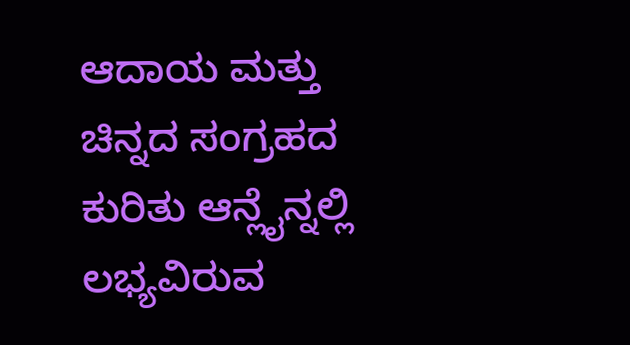ಆದಾಯ ಮತ್ತು ಚಿನ್ನದ ಸಂಗ್ರಹದ ಕುರಿತು ಆನ್ಲೈನ್ನಲ್ಲಿ ಲಭ್ಯವಿರುವ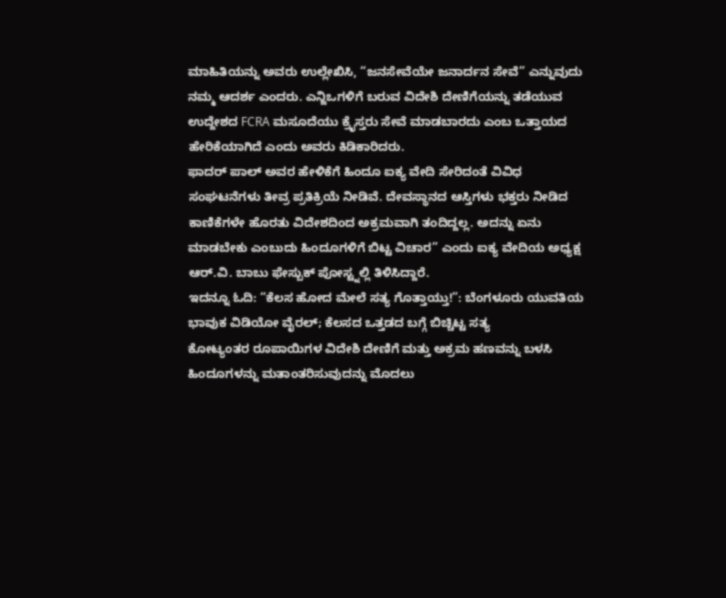ಮಾಹಿತಿಯನ್ನು ಅವರು ಉಲ್ಲೇಖಿಸಿ, “ಜನಸೇವೆಯೇ ಜನಾರ್ದನ ಸೇವೆ” ಎನ್ನುವುದು ನಮ್ಮ ಆದರ್ಶ ಎಂದರು. ಎನ್ಜಿಒಗಳಿಗೆ ಬರುವ ವಿದೇಶಿ ದೇಣಿಗೆಯನ್ನು ತಡೆಯುವ ಉದ್ದೇಶದ FCRA ಮಸೂದೆಯು ಕ್ರೈಸ್ತರು ಸೇವೆ ಮಾಡಬಾರದು ಎಂಬ ಒತ್ತಾಯದ ಹೇರಿಕೆಯಾಗಿದೆ ಎಂದು ಅವರು ಕಿಡಿಕಾರಿದರು.
ಫಾದರ್ ಪಾಲ್ ಅವರ ಹೇಳಿಕೆಗೆ ಹಿಂದೂ ಐಕ್ಯ ವೇದಿ ಸೇರಿದಂತೆ ವಿವಿಧ ಸಂಘಟನೆಗಳು ತೀವ್ರ ಪ್ರತಿಕ್ರಿಯೆ ನೀಡಿವೆ. ದೇವಸ್ಥಾನದ ಆಸ್ತಿಗಳು ಭಕ್ತರು ನೀಡಿದ ಕಾಣಿಕೆಗಳೇ ಹೊರತು ವಿದೇಶದಿಂದ ಅಕ್ರಮವಾಗಿ ತಂದಿದ್ದಲ್ಲ. ಅದನ್ನು ಏನು ಮಾಡಬೇಕು ಎಂಬುದು ಹಿಂದೂಗಳಿಗೆ ಬಿಟ್ಟ ವಿಚಾರ” ಎಂದು ಐಕ್ಯ ವೇದಿಯ ಅಧ್ಯಕ್ಷ ಆರ್.ವಿ. ಬಾಬು ಫೇಸ್ಬುಕ್ ಪೋಸ್ಟ್ನಲ್ಲಿ ತಿಳಿಸಿದ್ದಾರೆ.
ಇದನ್ನೂ ಓದಿ: “ಕೆಲಸ ಹೋದ ಮೇಲೆ ಸತ್ಯ ಗೊತ್ತಾಯ್ತು!”: ಬೆಂಗಳೂರು ಯುವತಿಯ ಭಾವುಕ ವಿಡಿಯೋ ವೈರಲ್; ಕೆಲಸದ ಒತ್ತಡದ ಬಗ್ಗೆ ಬಿಚ್ಚಿಟ್ಟ ಸತ್ಯ
ಕೋಟ್ಯಂತರ ರೂಪಾಯಿಗಳ ವಿದೇಶಿ ದೇಣಿಗೆ ಮತ್ತು ಅಕ್ರಮ ಹಣವನ್ನು ಬಳಸಿ ಹಿಂದೂಗಳನ್ನು ಮತಾಂತರಿಸುವುದನ್ನು ಮೊದಲು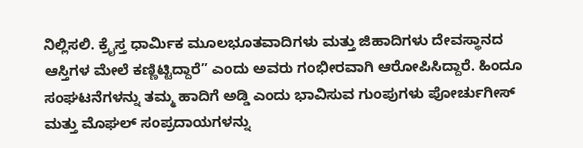ನಿಲ್ಲಿಸಲಿ. ಕ್ರೈಸ್ತ ಧಾರ್ಮಿಕ ಮೂಲಭೂತವಾದಿಗಳು ಮತ್ತು ಜಿಹಾದಿಗಳು ದೇವಸ್ಥಾನದ ಆಸ್ತಿಗಳ ಮೇಲೆ ಕಣ್ಣಿಟ್ಟಿದ್ದಾರೆ” ಎಂದು ಅವರು ಗಂಭೀರವಾಗಿ ಆರೋಪಿಸಿದ್ದಾರೆ. ಹಿಂದೂ ಸಂಘಟನೆಗಳನ್ನು ತಮ್ಮ ಹಾದಿಗೆ ಅಡ್ಡಿ ಎಂದು ಭಾವಿಸುವ ಗುಂಪುಗಳು ಪೋರ್ಚುಗೀಸ್ ಮತ್ತು ಮೊಘಲ್ ಸಂಪ್ರದಾಯಗಳನ್ನು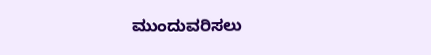ಮುಂದುವರಿಸಲು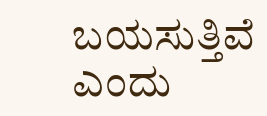ಬಯಸುತ್ತಿವೆ ಎಂದು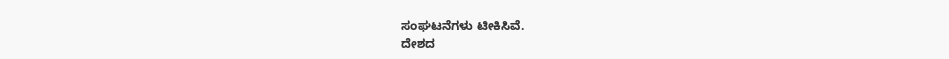ಸಂಘಟನೆಗಳು ಟೀಕಿಸಿವೆ.
ದೇಶದ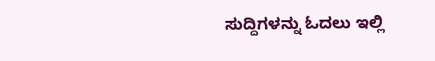ಸುದ್ದಿಗಳನ್ನು ಓದಲು ಇಲ್ಲಿ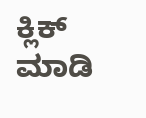ಕ್ಲಿಕ್ ಮಾಡಿ